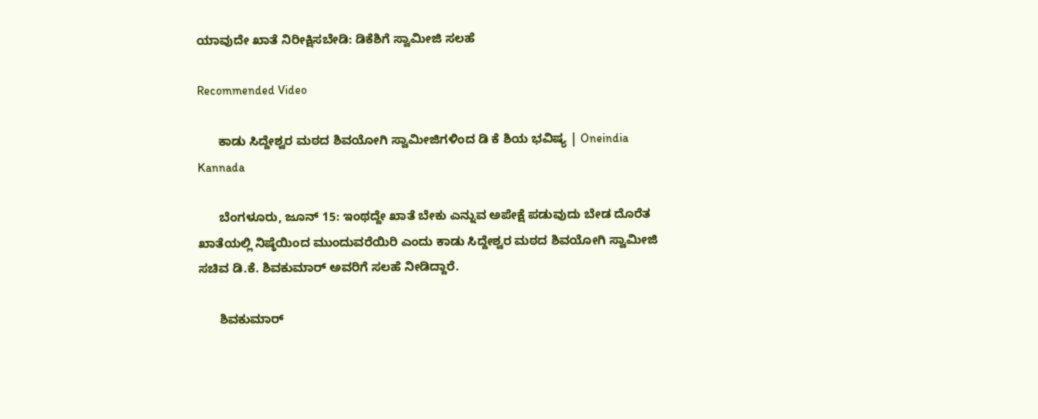ಯಾವುದೇ ಖಾತೆ ನಿರೀಕ್ಷಿಸಬೇಡಿ: ಡಿಕೆಶಿಗೆ ಸ್ವಾಮೀಜಿ ಸಲಹೆ

Recommended Video

      ಕಾಡು ಸಿದ್ದೇಶ್ವರ ಮಠದ ಶಿವಯೋಗಿ ಸ್ವಾಮೀಜಿಗಳಿಂದ ಡಿ ಕೆ ಶಿಯ ಭವಿಷ್ಯ | Oneindia Kannada

      ಬೆಂಗಳೂರು, ಜೂನ್ 15: ಇಂಥದ್ದೇ ಖಾತೆ ಬೇಕು ಎನ್ನುವ ಅಪೇಕ್ಷೆ ಪಡುವುದು ಬೇಡ ದೊರೆತ ಖಾತೆಯಲ್ಲಿ ನಿಷ್ಠೆಯಿಂದ ಮುಂದುವರೆಯಿರಿ ಎಂದು ಕಾಡು ಸಿದ್ದೇಶ್ವರ ಮಠದ ಶಿವಯೋಗಿ ಸ್ವಾಮೀಜಿ ಸಚಿವ ಡಿ.ಕೆ. ಶಿವಕುಮಾರ್ ಅವರಿಗೆ ಸಲಹೆ ನೀಡಿದ್ದಾರೆ.

      ಶಿವಕುಮಾರ್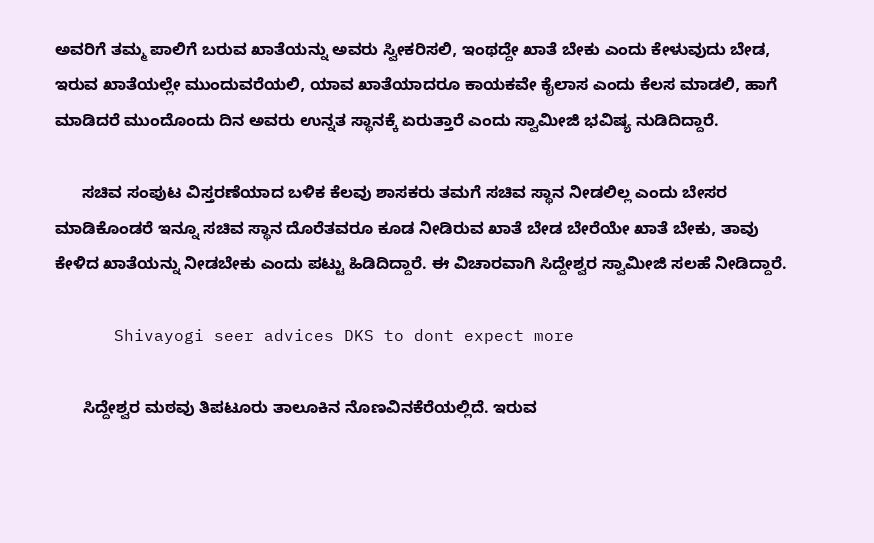ಅವರಿಗೆ ತಮ್ಮ ಪಾಲಿಗೆ ಬರುವ ಖಾತೆಯನ್ನು ಅವರು ಸ್ವೀಕರಿಸಲಿ, ಇಂಥದ್ದೇ ಖಾತೆ ಬೇಕು ಎಂದು ಕೇಳುವುದು ಬೇಡ, ಇರುವ ಖಾತೆಯಲ್ಲೇ ಮುಂದುವರೆಯಲಿ, ಯಾವ ಖಾತೆಯಾದರೂ ಕಾಯಕವೇ ಕೈಲಾಸ ಎಂದು ಕೆಲಸ ಮಾಡಲಿ, ಹಾಗೆ ಮಾಡಿದರೆ ಮುಂದೊಂದು ದಿನ ಅವರು ಉನ್ನತ ಸ್ಥಾನಕ್ಕೆ ಏರುತ್ತಾರೆ ಎಂದು ಸ್ವಾಮೀಜಿ ಭವಿಷ್ಯ ನುಡಿದಿದ್ದಾರೆ.

      ಸಚಿವ ಸಂಪುಟ ವಿಸ್ತರಣೆಯಾದ ಬಳಿಕ ಕೆಲವು ಶಾಸಕರು ತಮಗೆ ಸಚಿವ ಸ್ಥಾನ ನೀಡಲಿಲ್ಲ ಎಂದು ಬೇಸರ ಮಾಡಿಕೊಂಡರೆ ಇನ್ನೂ ಸಚಿವ ಸ್ಥಾನ ದೊರೆತವರೂ ಕೂಡ ನೀಡಿರುವ ಖಾತೆ ಬೇಡ ಬೇರೆಯೇ ಖಾತೆ ಬೇಕು, ತಾವು ಕೇಳಿದ ಖಾತೆಯನ್ನು ನೀಡಬೇಕು ಎಂದು ಪಟ್ಟು ಹಿಡಿದಿದ್ದಾರೆ. ಈ ವಿಚಾರವಾಗಿ ಸಿದ್ದೇಶ್ವರ ಸ್ವಾಮೀಜಿ ಸಲಹೆ ನೀಡಿದ್ದಾರೆ.

      Shivayogi seer advices DKS to dont expect more

      ಸಿದ್ದೇಶ್ವರ ಮಠವು ತಿಪಟೂರು ತಾಲೂಕಿನ ನೊಣವಿನಕೆರೆಯಲ್ಲಿದೆ. ಇರುವ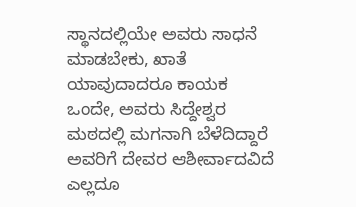ಸ್ಥಾನದಲ್ಲಿಯೇ ಅವರು ಸಾಧನೆ ಮಾಡಬೇಕು, ಖಾತೆ ಯಾವುದಾದರೂ ಕಾಯಕ ಒಂದೇ, ಅವರು ಸಿದ್ದೇಶ್ವರ ಮಠದಲ್ಲಿ ಮಗನಾಗಿ ಬೆಳೆದಿದ್ದಾರೆ ಅವರಿಗೆ ದೇವರ ಆಶೀರ್ವಾದವಿದೆ ಎಲ್ಲದೂ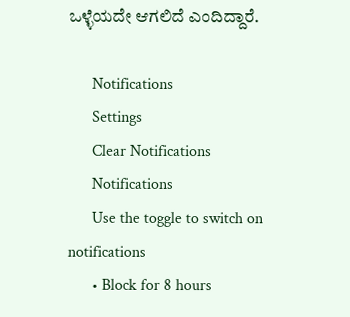ಒಳ್ಳೆಯದೇ ಆಗಲಿದೆ ಎಂದಿದ್ದಾರೆ.

      Notifications
      Settings
      Clear Notifications
      Notifications
      Use the toggle to switch on notifications
      • Block for 8 hours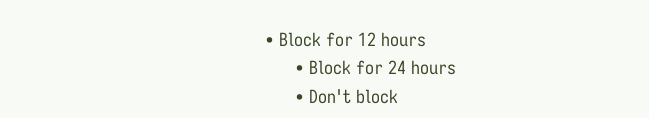• Block for 12 hours
      • Block for 24 hours
      • Don't block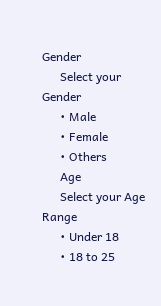Gender
      Select your Gender
      • Male
      • Female
      • Others
      Age
      Select your Age Range
      • Under 18
      • 18 to 25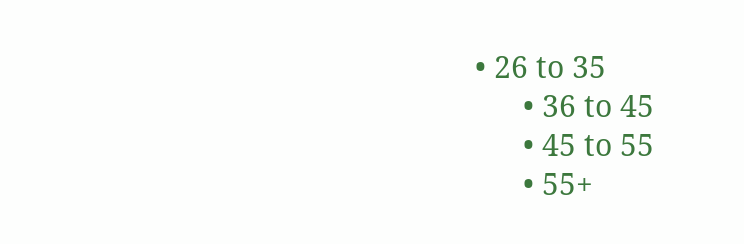• 26 to 35
      • 36 to 45
      • 45 to 55
      • 55+